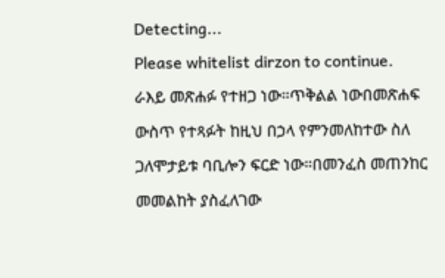Detecting...
Please whitelist dirzon to continue.
ራእይ መጽሐፉ የተዘጋ ነው።ጥቅልል ነውበመጽሐፍ ውስጥ የተጻፉት ከዚህ በኃላ የምንመለከተው ስለ ጋለሞታይቱ ባቢሎን ፍርድ ነው።በመንፈስ መጠንከር መመልከት ያስፈለገው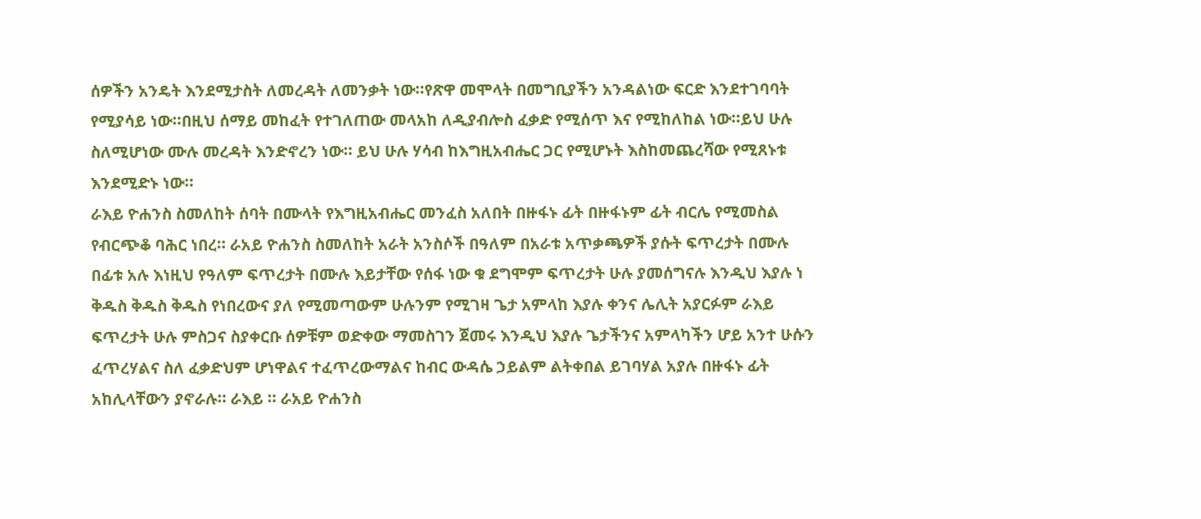ሰዎችን አንዴት እንደሚታስት ለመረዳት ለመንቃት ነው።የጽዋ መሞላት በመግቢያችን አንዳልነው ፍርድ እንደተገባባት የሚያሳይ ነው።በዚህ ሰማይ መከፈት የተገለጠው መላአከ ለዲያብሎስ ፈቃድ የሚሰጥ እና የሚከለከል ነው።ይህ ሁሉ ስለሚሆነው ሙሉ መረዳት እንድኖረን ነው። ይህ ሁሉ ሃሳብ ከእግዚአብሔር ጋር የሚሆኑት እስከመጨረሻው የሚጸኑቱ እንደሚድኑ ነው።
ራእይ ዮሐንስ ስመለከት ሰባት በሙላት የእግዚአብሔር መንፈስ አለበት በዙፋኑ ፊት በዙፋኑም ፊት ብርሌ የሚመስል የብርጭቆ ባሕር ነበረ። ራአይ ዮሐንስ ስመለከት አራት አንስሶች በዓለም በአራቱ አጥቃጫዎች ያሱት ፍጥረታት በሙሉ በፊቱ አሉ እነዚህ የዓለም ፍጥረታት በሙሉ እይታቸው የሰፋ ነው ቁ ደግሞም ፍጥረታት ሁሉ ያመሰግናሉ እንዲህ እያሉ ነ ቅዱስ ቅዱስ ቅዱስ የነበረውና ያለ የሚመጣውም ሁሉንም የሚገዛ ጌታ አምላከ እያሉ ቀንና ሌሊት አያርፉም ራእይ ፍጥረታት ሁሉ ምስጋና ስያቀርቡ ሰዎቹም ወድቀው ማመስገን ጀመሩ እንዲህ እያሉ ጌታችንና አምላካችን ሆይ አንተ ሁሱን ፈጥረሃልና ስለ ፈቃድህም ሆነዋልና ተፈጥረውማልና ከብር ውዳሴ ኃይልም ልትቀበል ይገባሃል አያሉ በዙፋኑ ፊት አከሊላቸውን ያኖራሉ። ራእይ ። ራአይ ዮሐንስ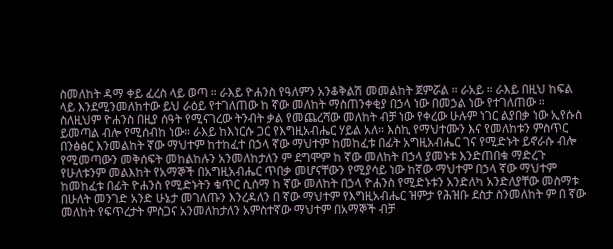ስመለከት ዳማ ቀይ ፈረስ ላይ ወጣ ። ራእይ ዮሐንስ የዓለምን አንቆቅልሽ መመልከት ጀምሯል ። ራአይ ። ራእይ በዚህ ከፍል ላይ እንደሚንመለከተው ይህ ራዕይ የተገለጠው ከ ኛው መለከት ማስጠንቀቂያ በኃላ ነው በመኃል ነው የተገለጠው ። ስለዚህም ዮሐንስ በዚያ ሰዓት የሚናገረው ትንብት ቃል የመጨረሻው መለከት ብቻ ነው የቀረው ሁሉም ነገር ልያበቃ ነው ኢየሱስ ይመጣል ብሎ የሚሰብከ ነው። ራእይ ከእነርሱ ጋር የእግዚአብሔር ሃይል አለ። እስኪ የማህተሙን እና የመለከቱን ምስጥር በንፅፅር እንመልከት ኛው ማህተም ከተከፈተ በኃላ ኛው ማህተም ከመከፈቱ በፊት አግዚአብሔር ገና የሚድኑት ይኖራሱ ብሎ የሚመጣውን መቅሰፍት መከልከሉን አንመለከታለን ም ደግሞም ከ ኛው መለከት በኃላ ያመኑቱ እንድጠበቁ ማድረጉ የሁለቱንም መልእከት የአማኞች በአግዚአብሔር ጥበቃ መሆናቸውን የሚያሳይ ነው ከኛው ማህተም በኃላ ኛው ማህተም ከመከፈቱ በፊት ዮሐንስ የሚድኑትን ቁጥር ሲሰማ ከ ኛው መለከት በኃላ ዮሐንስ የሚድኑቱን አንድለካ አንድለያቸው መስማቱ በሁለት መንገድ አንድ ሁኔታ መገለጡን እንረዳለን በ ኛው ማህተም የእግዚአብሔር ዝምታ የሕዝቡ ደስታ ስንመለከት ም በ ኛው መለከት የፍጥረታት ምስጋና አንመለከታለን አምስተኛው ማህተም በአማኞች ብቻ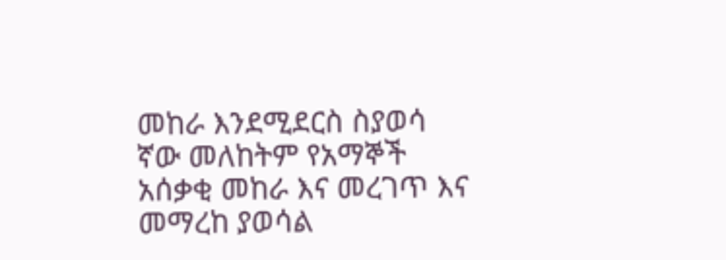መከራ እንደሚደርስ ስያወሳ ኛው መለከትም የአማኞች አሰቃቂ መከራ እና መረገጥ እና መማረከ ያወሳል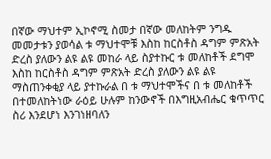በኛው ማህተም ኢኮኖሚ ስመታ በኛው መለከትም ንግዱ መመታቱን ያወሳል ቱ ማህተሞቹ እስከ ከርስቶስ ዳግም ምጽአት ድረስ ያለውን ልዩ ልዩ መከራ ላይ ስያተኩር ቱ መለከቶች ደግሞ እስከ ከርስቶስ ዳግም ምጽአት ድረስ ያለውን ልዩ ልዩ ማስጠንቀቂያ ላይ ያተኩራል በ ቱ ማህተሞችና በ ቱ መለከቶች በተመለከትነው ራዕይ ሁሉም ከንውኖች በእግዚአብሔር ቁጥጥር ስሪ እንደሆነ እንገነዘባለን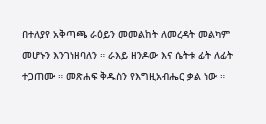በተለያየ አቅጣጫ ራዕይን መመልከት ለመረዳት መልካም መሆኑን እንገነዘባለን ። ራእይ ዘንዶው እና ሴትቱ ፊት ለፊት ተጋጠሙ ። መጽሐፍ ቅዱስን የእግዚአብሔር ቃል ነው ።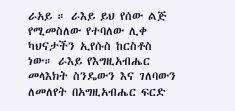ራአይ ። ራእይ ይህ የሰው ልጅ የሚመስለው የተባለው ሊቀ ካህናታችን ኢየሱስ ከርስቶስ ነው። ራእይ የእግዚአብሔር መላእክት ስንዴውን እና ገለባውን ለመለየት በአግዚአብሔር ፍርድ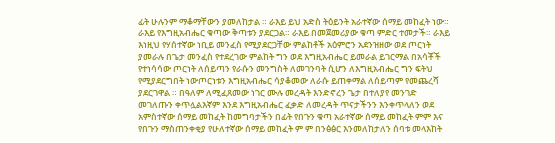ፊት ሁሉንም ማቆማቸውን ያመለከታል ። ራእይ ይህ አድስ ትዕይንት አራተኛው ሰማይ መከፈት ነው። ራእይ የእግዚአብሔር ቁጣው ቅጣቱን ያደርጋል። ራእይ በመጀመሪያው ቁጣ ምድር ተመታች። ራእይ እነዚህ የሃሰተኛው ነቢይ መንፈስ የሚያደርጋቸው ምልከቶች አዕምሮን አደንዝዘው ወደ ጦርነት ያመራሉ በጌታ መንፈስ የተደረገው ምልከት ግን ወደ እግዚአብሔር ይመራል ይገርማል በአሳቾች የተነሳሳው ጦርነት ለሰይጣን የራሱን መንግስት ለመገንባት ሲሆን ለእግዚአብሔር ግን ፍትህ የሚያደርግበት ነውጦርነቱን እግዚአብሔር ሳያቆመው ለራሱ ይጠቀማል ለሰይጣም የመጨረሻ ያደርገዋል ። በዓለም ለሚፈጸመው ነገር ሙሉ መረዳት እንድኖረን ጌታ በተለያየ መንገድ መገለጡን ቀጥሏልእኛም እንደ እግዚአብሔር ፈቃድ ለመረዳት ጥናታችንን እንቀጥላለን ወደ አምስተኛው ሰማይ መከፈት ከመግባታችን በፊት የበጉን ቁጣ አራተኛው ሰማይ መከፈት ምም እና የበጉን ማስጠንቀቂያ የሁለተኛው ሰማይ መከፈት ም ም በንፅፅር እንመለከታለን ሰባቱ መላእከት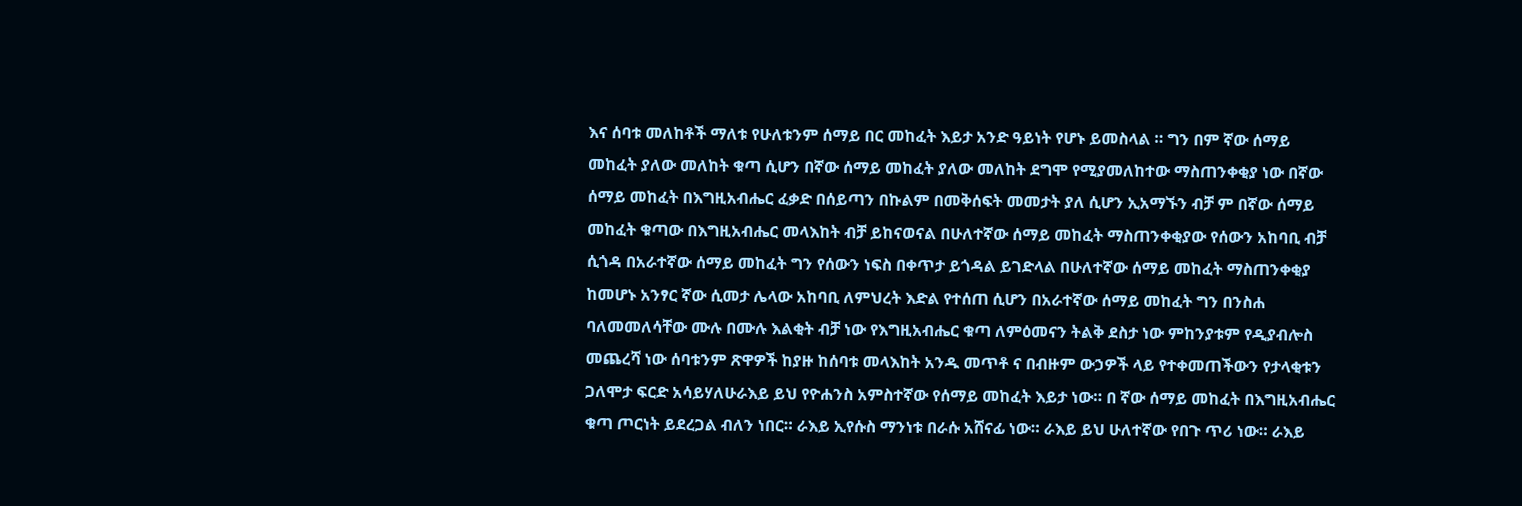እና ሰባቱ መለከቶች ማለቱ የሁለቱንም ሰማይ በር መከፈት እይታ አንድ ዓይነት የሆኑ ይመስላል ። ግን በም ኛው ሰማይ መከፈት ያለው መለከት ቁጣ ሲሆን በኛው ሰማይ መከፈት ያለው መለከት ደግሞ የሚያመለከተው ማስጠንቀቂያ ነው በኛው ሰማይ መከፈት በእግዚአብሔር ፈቃድ በሰይጣን በኩልም በመቅሰፍት መመታት ያለ ሲሆን ኢአማኙን ብቻ ም በኛው ሰማይ መከፈት ቁጣው በእግዚአብሔር መላእከት ብቻ ይከናወናል በሁለተኛው ሰማይ መከፈት ማስጠንቀቂያው የሰውን አከባቢ ብቻ ሲጎዳ በአራተኛው ሰማይ መከፈት ግን የሰውን ነፍስ በቀጥታ ይጎዳል ይገድላል በሁለተኛው ሰማይ መከፈት ማስጠንቀቂያ ከመሆኑ አንፃር ኛው ሲመታ ሌላው አከባቢ ለምህረት እድል የተሰጠ ሲሆን በአራተኛው ሰማይ መከፈት ግን በንስሐ ባለመመለሳቸው ሙሉ በሙሉ እልቂት ብቻ ነው የእግዚአብሔር ቁጣ ለምዕመናን ትልቅ ደስታ ነው ምከንያቱም የዲያብሎስ መጨረሻ ነው ሰባቱንም ጽዋዎች ከያዙ ከሰባቱ መላእከት አንዱ መጥቶ ና በብዙም ውኃዎች ላይ የተቀመጠችውን የታላቂቱን ጋለሞታ ፍርድ አሳይሃለሁራእይ ይህ የዮሐንስ አምስተኛው የሰማይ መከፈት እይታ ነው። በ ኛው ሰማይ መከፈት በእግዚአብሔር ቁጣ ጦርነት ይደረጋል ብለን ነበር። ራእይ ኢየሱስ ማንነቱ በራሱ አሸናፊ ነው። ራእይ ይህ ሁለተኛው የበጉ ጥሪ ነው። ራእይ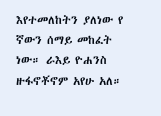እየተመለከትን ያለነው የ ኛውን ሰማይ መከፈት ነው። ራእይ ዮሐንስ ዙፋኖቾኖም አየሁ አለ።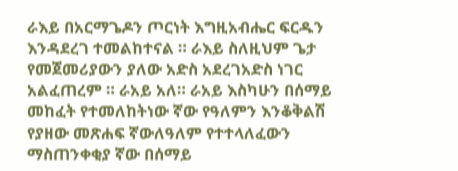ራእይ በአርማጌዶን ጦርነት እግዚአብሔር ፍርዱን እንዳደረገ ተመልከተናል ። ራእይ ስለዚህም ጌታ የመጀመሪያውን ያለው አድስ አደረገአድስ ነገር አልፈጠረም ። ራአይ አለ። ራአይ እስካሁን በሰማይ መከፈት የተመለከትነው ኛው የዓለምን እንቆቅልሽ የያዘው መጽሐፍ ኛውለዓለም የተተላለፈውን ማስጠንቀቂያ ኛው በሰማይ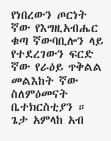የነበረውን ጦርነት ኛው የእግዚአብሔር ቁጣ ኛውባቢሎን ላይ የተደረገውን ፍርድ ኛው የራዕይ ጥቅልል መልእከት ኛው ስለምዕመናት ቤተክርስቲያን ። ጌታ አምላከ አብ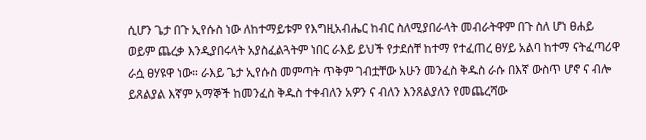ሲሆን ጌታ በጉ ኢየሱስ ነው ለከተማይቱም የእግዚአብሔር ከብር ስለሚያበራላት መብራትዋም በጉ ስለ ሆነ ፀሐይ ወይም ጨረቃ እንዲያበሩላት አያስፈልጓትም ነበር ራእይ ይህች የታደሰቸ ከተማ የተፈጠረ ፀሃይ አልባ ከተማ ናትፈጣሪዋ ራሷ ፀሃዩዋ ነው። ራእይ ጌታ ኢየሱስ መምጣት ጥቅም ገብቷቸው አሁን መንፈስ ቅዱስ ራሱ በእኛ ውስጥ ሆኖ ና ብሎ ይጸልያል እኛም አማኞች ከመንፈስ ቅዱስ ተቀብለን አዎን ና ብለን እንጸልያለን የመጨረሻው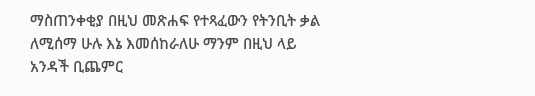ማስጠንቀቂያ በዚህ መጽሐፍ የተጻፈውን የትንቢት ቃል ለሚሰማ ሁሉ እኔ እመሰከራለሁ ማንም በዚህ ላይ አንዳች ቢጨምር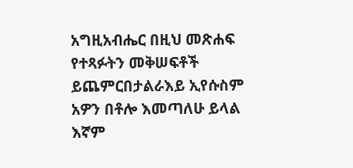አግዚአብሔር በዚህ መጽሐፍ የተጻፉትን መቅሠፍቶች ይጨምርበታልራእይ ኢየሱስም አዎን በቶሎ እመጣለሁ ይላል እኛም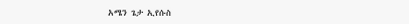አሜን ጌታ ኢየሱስ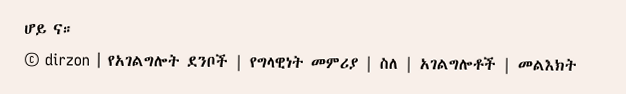ሆይ ና።
© dirzon | የአገልግሎት ደንቦች | የግላዊነት መምሪያ | ስለ | አገልግሎቶች | መልእክት